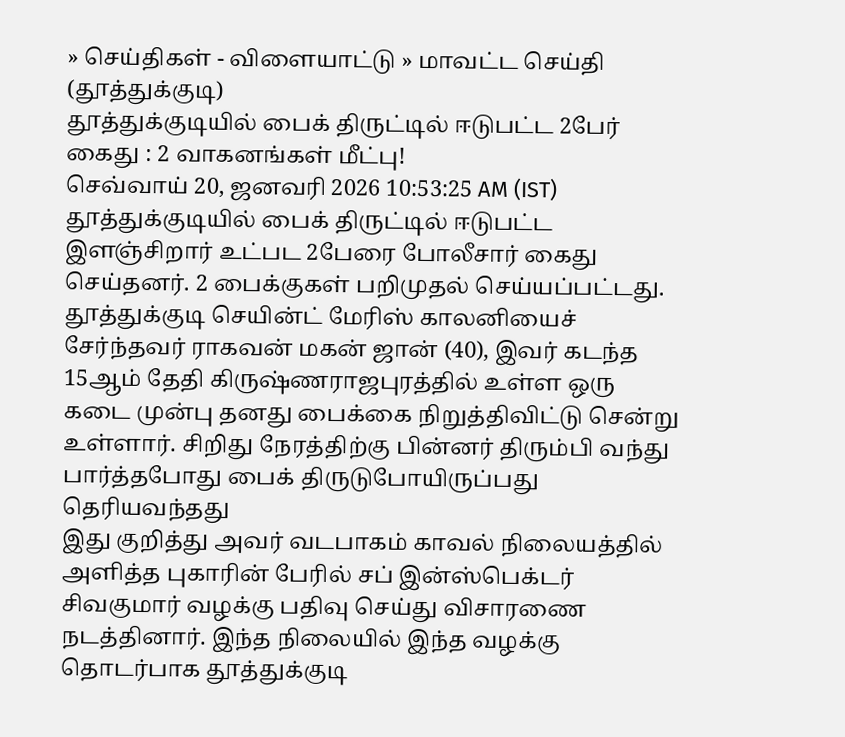» செய்திகள் - விளையாட்டு » மாவட்ட செய்தி (தூத்துக்குடி)
தூத்துக்குடியில் பைக் திருட்டில் ஈடுபட்ட 2பேர் கைது : 2 வாகனங்கள் மீட்பு!
செவ்வாய் 20, ஜனவரி 2026 10:53:25 AM (IST)
தூத்துக்குடியில் பைக் திருட்டில் ஈடுபட்ட இளஞ்சிறார் உட்பட 2பேரை போலீசார் கைது செய்தனர். 2 பைக்குகள் பறிமுதல் செய்யப்பட்டது.
தூத்துக்குடி செயின்ட் மேரிஸ் காலனியைச் சேர்ந்தவர் ராகவன் மகன் ஜான் (40), இவர் கடந்த 15ஆம் தேதி கிருஷ்ணராஜபுரத்தில் உள்ள ஒரு கடை முன்பு தனது பைக்கை நிறுத்திவிட்டு சென்று உள்ளார். சிறிது நேரத்திற்கு பின்னர் திரும்பி வந்து பார்த்தபோது பைக் திருடுபோயிருப்பது தெரியவந்தது
இது குறித்து அவர் வடபாகம் காவல் நிலையத்தில் அளித்த புகாரின் பேரில் சப் இன்ஸ்பெக்டர் சிவகுமார் வழக்கு பதிவு செய்து விசாரணை நடத்தினார். இந்த நிலையில் இந்த வழக்கு தொடர்பாக தூத்துக்குடி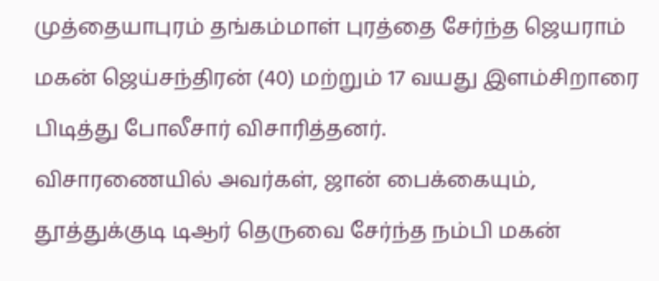முத்தையாபுரம் தங்கம்மாள் புரத்தை சேர்ந்த ஜெயராம் மகன் ஜெய்சந்திரன் (40) மற்றும் 17 வயது இளம்சிறாரை பிடித்து போலீசார் விசாரித்தனர்.
விசாரணையில் அவர்கள், ஜான் பைக்கையும், தூத்துக்குடி டிஆர் தெருவை சேர்ந்த நம்பி மகன்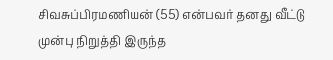சிவசுப்பிரமணியன் (55) என்பவர் தனது வீட்டு முன்பு நிறுத்தி இருந்த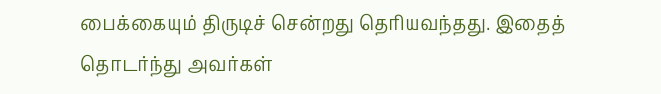பைக்கையும் திருடிச் சென்றது தெரியவந்தது. இதைத் தொடர்ந்து அவர்கள்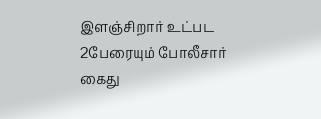இளஞ்சிறார் உட்பட 2பேரையும் போலீசார் கைது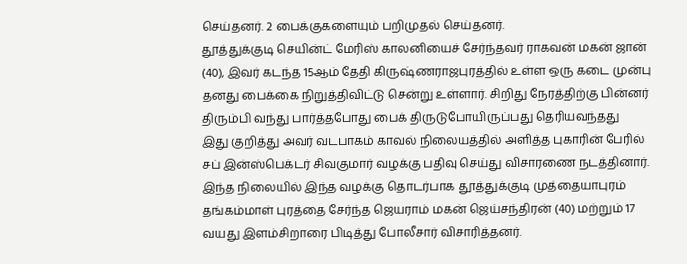செய்தனர். 2 பைக்குகளையும் பறிமுதல் செய்தனர்.
தூத்துக்குடி செயின்ட் மேரிஸ் காலனியைச் சேர்ந்தவர் ராகவன் மகன் ஜான் (40), இவர் கடந்த 15ஆம் தேதி கிருஷ்ணராஜபுரத்தில் உள்ள ஒரு கடை முன்பு தனது பைக்கை நிறுத்திவிட்டு சென்று உள்ளார். சிறிது நேரத்திற்கு பின்னர் திரும்பி வந்து பார்த்தபோது பைக் திருடுபோயிருப்பது தெரியவந்தது
இது குறித்து அவர் வடபாகம் காவல் நிலையத்தில் அளித்த புகாரின் பேரில் சப் இன்ஸ்பெக்டர் சிவகுமார் வழக்கு பதிவு செய்து விசாரணை நடத்தினார். இந்த நிலையில் இந்த வழக்கு தொடர்பாக தூத்துக்குடி முத்தையாபுரம் தங்கம்மாள் புரத்தை சேர்ந்த ஜெயராம் மகன் ஜெய்சந்திரன் (40) மற்றும் 17 வயது இளம்சிறாரை பிடித்து போலீசார் விசாரித்தனர்.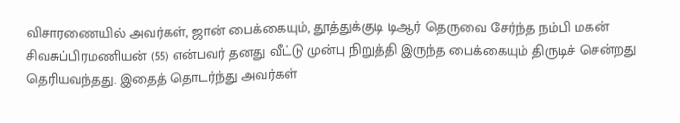விசாரணையில் அவர்கள், ஜான் பைக்கையும், தூத்துக்குடி டிஆர் தெருவை சேர்ந்த நம்பி மகன் சிவசுப்பிரமணியன் (55) என்பவர் தனது வீட்டு முன்பு நிறுத்தி இருந்த பைக்கையும் திருடிச் சென்றது தெரியவந்தது. இதைத் தொடர்ந்து அவர்கள்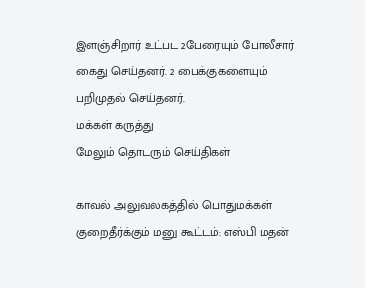இளஞ்சிறார் உட்பட 2பேரையும் போலீசார் கைது செய்தனர். 2 பைக்குகளையும் பறிமுதல் செய்தனர்.
மக்கள் கருத்து
மேலும் தொடரும் செய்திகள்

காவல் அலுவலகத்தில் பொதுமக்கள் குறைதீர்க்கும் மனு கூட்டம்: எஸ்பி மதன்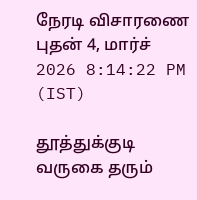நேரடி விசாரணை
புதன் 4, மார்ச் 2026 8:14:22 PM (IST)

தூத்துக்குடி வருகை தரும்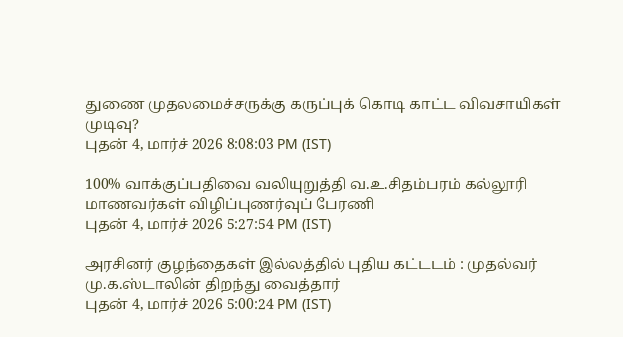துணை முதலமைச்சருக்கு கருப்புக் கொடி காட்ட விவசாயிகள் முடிவு?
புதன் 4, மார்ச் 2026 8:08:03 PM (IST)

100% வாக்குப்பதிவை வலியுறுத்தி வ.உ.சிதம்பரம் கல்லூரி மாணவர்கள் விழிப்புணர்வுப் பேரணி
புதன் 4, மார்ச் 2026 5:27:54 PM (IST)

அரசினர் குழந்தைகள் இல்லத்தில் புதிய கட்டடம் : முதல்வர் மு.க.ஸ்டாலின் திறந்து வைத்தார்
புதன் 4, மார்ச் 2026 5:00:24 PM (IST)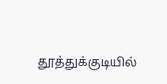தூத்துக்குடியில்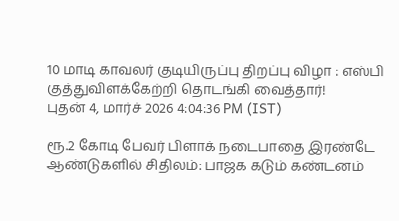10 மாடி காவலர் குடியிருப்பு திறப்பு விழா : எஸ்பி குத்துவிளக்கேற்றி தொடங்கி வைத்தார்!
புதன் 4, மார்ச் 2026 4:04:36 PM (IST)

ரூ.2 கோடி பேவர் பிளாக் நடைபாதை இரண்டே ஆண்டுகளில் சிதிலம்: பாஜக கடும் கண்டனம்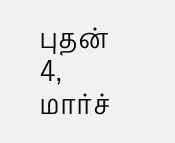புதன் 4, மார்ச்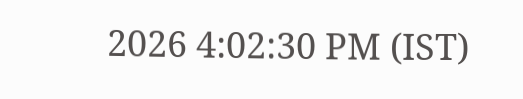2026 4:02:30 PM (IST)